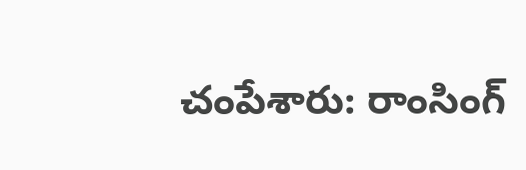చంపేశారు: రాంసింగ్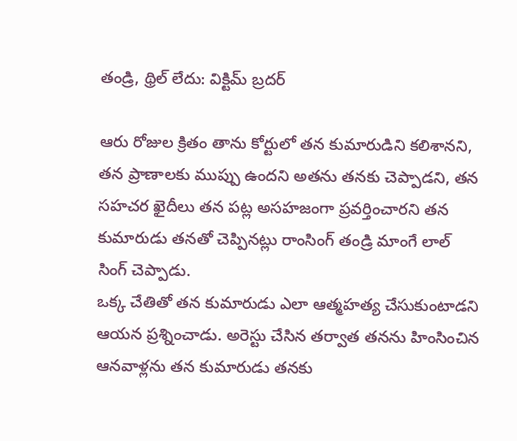తండ్రి, థ్రిల్ లేదు: విక్టిమ్ బ్రదర్

ఆరు రోజుల క్రితం తాను కోర్టులో తన కుమారుడిని కలిశానని, తన ప్రాణాలకు ముప్పు ఉందని అతను తనకు చెప్పాడని, తన సహచర ఖైదీలు తన పట్ల అసహజంగా ప్రవర్తించారని తన కుమారుడు తనతో చెప్పినట్లు రాంసింగ్ తండ్రి మాంగే లాల్ సింగ్ చెప్పాడు.
ఒక్క చేతితో తన కుమారుడు ఎలా ఆత్మహత్య చేసుకుంటాడని ఆయన ప్రశ్నించాడు. అరెస్టు చేసిన తర్వాత తనను హింసించిన ఆనవాళ్లను తన కుమారుడు తనకు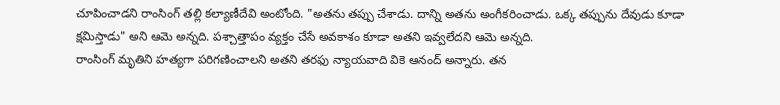చూపించాడని రాంసింగ్ తల్లి కల్యాణీదేవి అంటోంది. "అతను తప్పు చేశాడు. దాన్ని అతను అంగీకరించాడు. ఒక్క తప్పును దేవుడు కూడా క్షమిస్తాడు" అని ఆమె అన్నది. పశ్చాత్తాపం వ్యక్తం చేసే అవకాశం కూడా అతని ఇవ్వలేదని ఆమె అన్నది.
రాంసింగ్ మృతిని హత్యగా పరిగణించాలని అతని తరఫు న్యాయవాది వికె ఆనంద్ అన్నారు. తన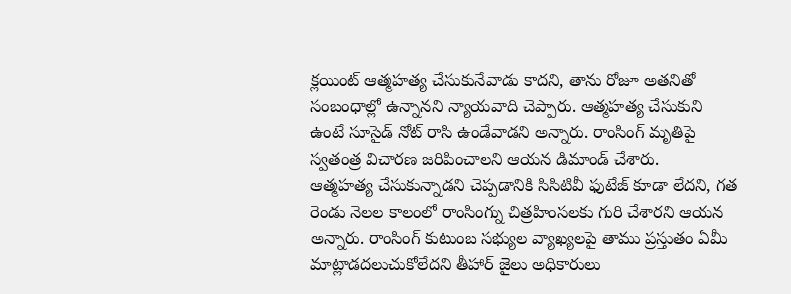క్లయింట్ ఆత్మహత్య చేసుకునేవాడు కాదని, తాను రోజూ అతనితో సంబంధాల్లో ఉన్నానని న్యాయవాది చెప్పారు. ఆత్మహత్య చేసుకుని ఉంటే సూసైడ్ నోట్ రాసి ఉండేవాడని అన్నారు. రాంసింగ్ మృతిపై స్వతంత్ర విచారణ జరిపించాలని ఆయన డిమాండ్ చేశారు.
ఆత్మహత్య చేసుకున్నాడని చెప్పడానికి సిసిటివీ ఫుటేజ్ కూడా లేదని, గత రెండు నెలల కాలంలో రాంసింగ్ను చిత్రహింసలకు గురి చేశారని ఆయన అన్నారు. రాంసింగ్ కుటుంబ సభ్యుల వ్యాఖ్యలపై తాము ప్రస్తుతం ఏమీ మాట్లాడదలుచుకోలేదని తీహార్ జైలు అధికారులు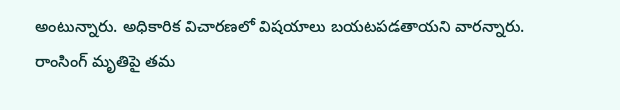అంటున్నారు. అధికారిక విచారణలో విషయాలు బయటపడతాయని వారన్నారు.
రాంసింగ్ మృతిపై తమ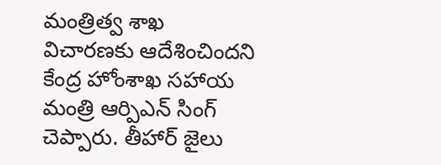మంత్రిత్వ శాఖ విచారణకు ఆదేశించిందని కేంద్ర హోంశాఖ సహాయ మంత్రి ఆర్పిఎన్ సింగ్ చెప్పారు. తీహార్ జైలు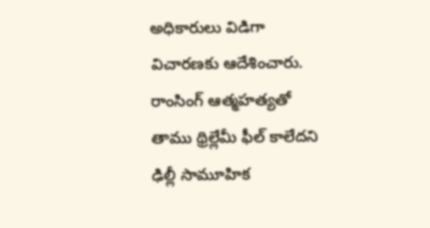అధికారులు విడిగా విచారణకు ఆదేశించారు.
రాంసింగ్ ఆత్మహత్యతో తాము థ్రిల్లేమీ ఫీల్ కాలేదని ఢిల్లీ సామూహిక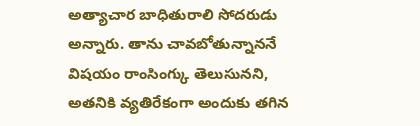అత్యాచార బాధితురాలి సోదరుడు అన్నారు. తాను చావబోతున్నాననే విషయం రాంసింగ్కు తెలుసునని, అతనికి వ్యతిరేకంగా అందుకు తగిన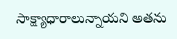సాక్ష్యాధారాలున్నాయని అతను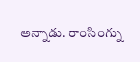అన్నాడు. రాంసింగ్ను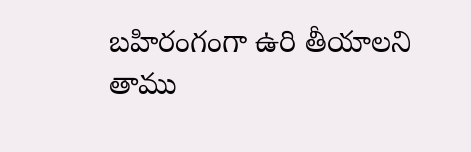బహిరంగంగా ఉరి తీయాలని తాము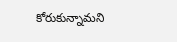కోరుకున్నామని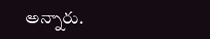అన్నారు.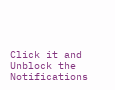Click it and Unblock the Notifications